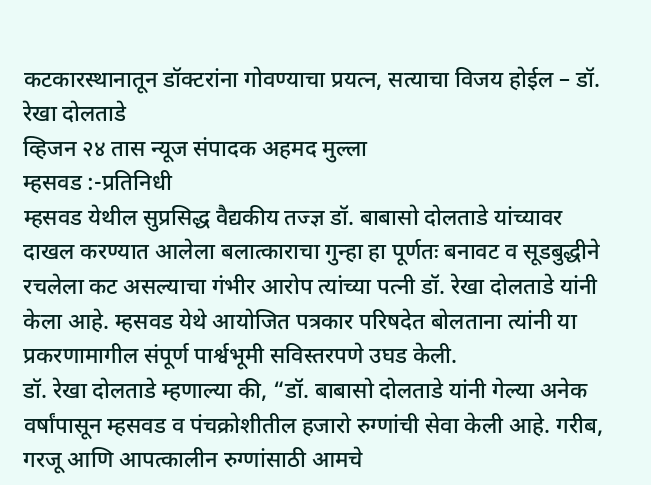कटकारस्थानातून डॉक्टरांना गोवण्याचा प्रयत्न, सत्याचा विजय होईल – डॉ. रेखा दोलताडे
व्हिजन २४ तास न्यूज संपादक अहमद मुल्ला
म्हसवड :-प्रतिनिधी
म्हसवड येथील सुप्रसिद्ध वैद्यकीय तज्ज्ञ डॉ. बाबासो दोलताडे यांच्यावर दाखल करण्यात आलेला बलात्काराचा गुन्हा हा पूर्णतः बनावट व सूडबुद्धीने रचलेला कट असल्याचा गंभीर आरोप त्यांच्या पत्नी डॉ. रेखा दोलताडे यांनी केला आहे. म्हसवड येथे आयोजित पत्रकार परिषदेत बोलताना त्यांनी या प्रकरणामागील संपूर्ण पार्श्वभूमी सविस्तरपणे उघड केली.
डॉ. रेखा दोलताडे म्हणाल्या की, “डॉ. बाबासो दोलताडे यांनी गेल्या अनेक वर्षांपासून म्हसवड व पंचक्रोशीतील हजारो रुग्णांची सेवा केली आहे. गरीब, गरजू आणि आपत्कालीन रुग्णांसाठी आमचे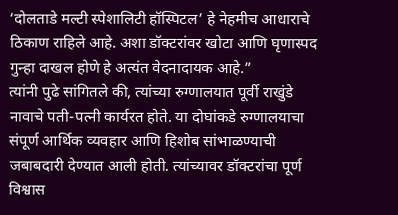‘दोलताडे मल्टी स्पेशालिटी हॉस्पिटल’ हे नेहमीच आधाराचे ठिकाण राहिले आहे. अशा डॉक्टरांवर खोटा आणि घृणास्पद गुन्हा दाखल होणे हे अत्यंत वेदनादायक आहे.”
त्यांनी पुढे सांगितले की, त्यांच्या रुग्णालयात पूर्वी राखुंडे नावाचे पती-पत्नी कार्यरत होते. या दोघांकडे रुग्णालयाचा संपूर्ण आर्थिक व्यवहार आणि हिशोब सांभाळण्याची जबाबदारी देण्यात आली होती. त्यांच्यावर डॉक्टरांचा पूर्ण विश्वास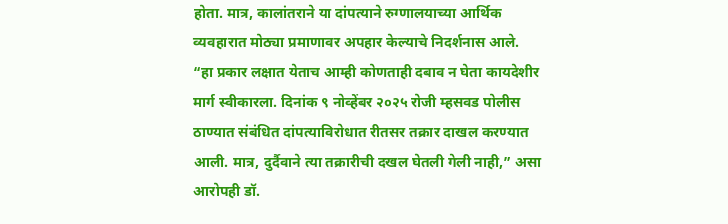होता. मात्र, कालांतराने या दांपत्याने रुग्णालयाच्या आर्थिक व्यवहारात मोठ्या प्रमाणावर अपहार केल्याचे निदर्शनास आले.
“हा प्रकार लक्षात येताच आम्ही कोणताही दबाव न घेता कायदेशीर मार्ग स्वीकारला. दिनांक ९ नोव्हेंबर २०२५ रोजी म्हसवड पोलीस ठाण्यात संबंधित दांपत्याविरोधात रीतसर तक्रार दाखल करण्यात आली. मात्र, दुर्दैवाने त्या तक्रारीची दखल घेतली गेली नाही,” असा आरोपही डॉ.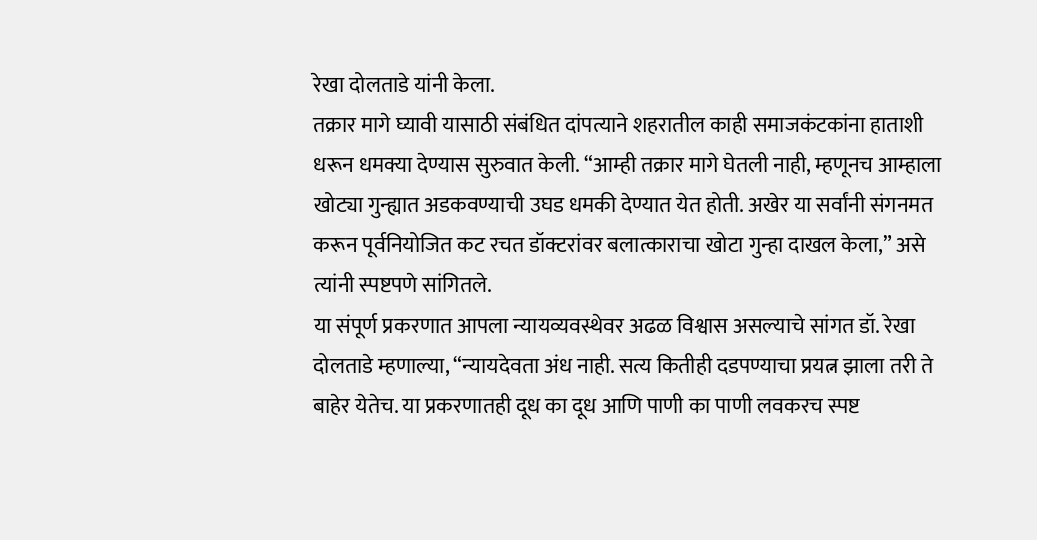रेखा दोलताडे यांनी केला.
तक्रार मागे घ्यावी यासाठी संबंधित दांपत्याने शहरातील काही समाजकंटकांना हाताशी धरून धमक्या देण्यास सुरुवात केली. “आम्ही तक्रार मागे घेतली नाही, म्हणूनच आम्हाला खोट्या गुन्ह्यात अडकवण्याची उघड धमकी देण्यात येत होती. अखेर या सर्वांनी संगनमत करून पूर्वनियोजित कट रचत डॉक्टरांवर बलात्काराचा खोटा गुन्हा दाखल केला,” असे त्यांनी स्पष्टपणे सांगितले.
या संपूर्ण प्रकरणात आपला न्यायव्यवस्थेवर अढळ विश्वास असल्याचे सांगत डॉ. रेखा दोलताडे म्हणाल्या, “न्यायदेवता अंध नाही. सत्य कितीही दडपण्याचा प्रयत्न झाला तरी ते बाहेर येतेच. या प्रकरणातही दूध का दूध आणि पाणी का पाणी लवकरच स्पष्ट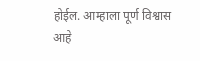होईल. आम्हाला पूर्ण विश्वास आहे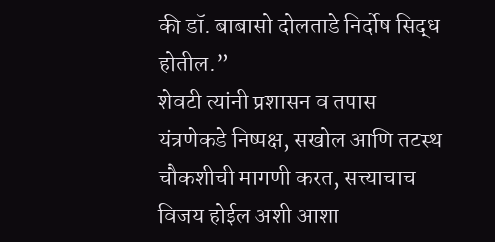की डॉ. बाबासो दोलताडे निर्दोष सिद्ध होतील.”
शेवटी त्यांनी प्रशासन व तपास यंत्रणेकडे निष्पक्ष, सखोल आणि तटस्थ चौकशीची मागणी करत, सत्त्याचाच विजय होईल अशी आशा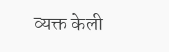व्यक्त केली